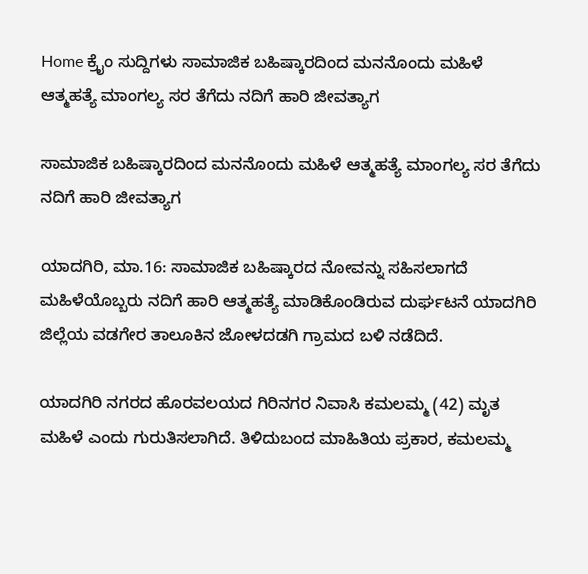Home ಕ್ರೈಂ ಸುದ್ದಿಗಳು ಸಾಮಾಜಿಕ ಬಹಿಷ್ಕಾರದಿಂದ ಮನನೊಂದು ಮಹಿಳೆ ಆತ್ಮಹತ್ಯೆ ಮಾಂಗಲ್ಯ ಸರ ತೆಗೆದು ನದಿಗೆ ಹಾರಿ ಜೀವತ್ಯಾಗ

ಸಾಮಾಜಿಕ ಬಹಿಷ್ಕಾರದಿಂದ ಮನನೊಂದು ಮಹಿಳೆ ಆತ್ಮಹತ್ಯೆ ಮಾಂಗಲ್ಯ ಸರ ತೆಗೆದು ನದಿಗೆ ಹಾರಿ ಜೀವತ್ಯಾಗ

ಯಾದಗಿರಿ, ಮಾ.16: ಸಾಮಾಜಿಕ ಬಹಿಷ್ಕಾರದ ನೋವನ್ನು ಸಹಿಸಲಾಗದೆ ಮಹಿಳೆಯೊಬ್ಬರು ನದಿಗೆ ಹಾರಿ ಆತ್ಮಹತ್ಯೆ ಮಾಡಿಕೊಂಡಿರುವ ದುರ್ಘಟನೆ ಯಾದಗಿರಿ ಜಿಲ್ಲೆಯ ವಡಗೇರ ತಾಲೂಕಿನ ಜೋಳದಡಗಿ ಗ್ರಾಮದ ಬಳಿ ನಡೆದಿದೆ.

ಯಾದಗಿರಿ ನಗರದ ಹೊರವಲಯದ ಗಿರಿನಗರ ನಿವಾಸಿ ಕಮಲಮ್ಮ (42) ಮೃತ ಮಹಿಳೆ ಎಂದು ಗುರುತಿಸಲಾಗಿದೆ. ತಿಳಿದುಬಂದ ಮಾಹಿತಿಯ ಪ್ರಕಾರ, ಕಮಲಮ್ಮ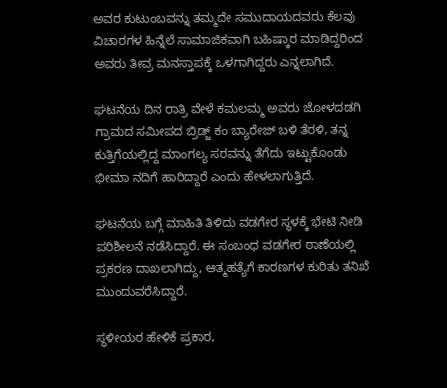ಅವರ ಕುಟುಂಬವನ್ನು ತಮ್ಮದೇ ಸಮುದಾಯದವರು ಕೆಲವು ವಿಚಾರಗಳ ಹಿನ್ನೆಲೆ ಸಾಮಾಜಿಕವಾಗಿ ಬಹಿಷ್ಕಾರ ಮಾಡಿದ್ದರಿಂದ ಅವರು ತೀವ್ರ ಮನಸ್ತಾಪಕ್ಕೆ ಒಳಗಾಗಿದ್ದರು ಎನ್ನಲಾಗಿದೆ.

ಘಟನೆಯ ದಿನ ರಾತ್ರಿ ವೇಳೆ ಕಮಲಮ್ಮ ಅವರು ಜೋಳದಡಗಿ ಗ್ರಾಮದ ಸಮೀಪದ ಬ್ರಿಡ್ಜ್ ಕಂ ಬ್ಯಾರೇಜ್ ಬಳಿ ತೆರಳಿ, ತನ್ನ ಕುತ್ತಿಗೆಯಲ್ಲಿದ್ದ ಮಾಂಗಲ್ಯ ಸರವನ್ನು ತೆಗೆದು ಇಟ್ಟುಕೊಂಡು ಭೀಮಾ ನದಿಗೆ ಹಾರಿದ್ದಾರೆ ಎಂದು ಹೇಳಲಾಗುತ್ತಿದೆ.

ಘಟನೆಯ ಬಗ್ಗೆ ಮಾಹಿತಿ ತಿಳಿದು ವಡಗೇರ ಸ್ಥಳಕ್ಕೆ ಭೇಟಿ ನೀಡಿ ಪರಿಶೀಲನೆ ನಡೆಸಿದ್ದಾರೆ. ಈ ಸಂಬಂಧ ವಡಗೇರ ಠಾಣೆಯಲ್ಲಿ ಪ್ರಕರಣ ದಾಖಲಾಗಿದ್ದು, ಆತ್ಮಹತ್ಯೆಗೆ ಕಾರಣಗಳ ಕುರಿತು ತನಿಖೆ ಮುಂದುವರೆಸಿದ್ದಾರೆ.

ಸ್ಥಳೀಯರ ಹೇಳಿಕೆ ಪ್ರಕಾರ,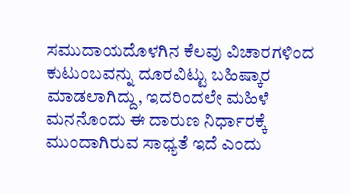ಸಮುದಾಯದೊಳಗಿನ ಕೆಲವು ವಿಚಾರಗಳಿಂದ ಕುಟುಂಬವನ್ನು ದೂರವಿಟ್ಟು ಬಹಿಷ್ಕಾರ ಮಾಡಲಾಗಿದ್ದು, ಇದರಿಂದಲೇ ಮಹಿಳೆ ಮನನೊಂದು ಈ ದಾರುಣ ನಿರ್ಧಾರಕ್ಕೆ ಮುಂದಾಗಿರುವ ಸಾಧ್ಯತೆ ಇದೆ ಎಂದು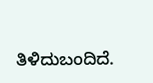ತಿಳಿದುಬಂದಿದೆ.